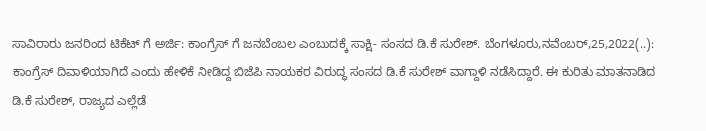ಸಾವಿರಾರು ಜನರಿಂದ ಟಿಕೆಟ್ ಗೆ ಅರ್ಜಿ: ಕಾಂಗ್ರೆಸ್ ಗೆ ಜನಬೆಂಬಲ ಎಂಬುದಕ್ಕೆ ಸಾಕ್ಷಿ- ಸಂಸದ ಡಿ.ಕೆ ಸುರೇಶ್. ಬೆಂಗಳೂರು,ನವೆಂಬರ್,25,2022(..): ಕಾಂಗ್ರೆಸ್ ದಿವಾಳಿಯಾಗಿದೆ ಎಂದು ಹೇಳಿಕೆ ನೀಡಿದ್ದ ಬಿಜೆಪಿ ನಾಯಕರ ವಿರುದ್ಧ ಸಂಸದ ಡಿ.ಕೆ ಸುರೇಶ್ ವಾಗ್ದಾಳಿ ನಡೆಸಿದ್ದಾರೆ. ಈ ಕುರಿತು ಮಾತನಾಡಿದ ಡಿ.ಕೆ ಸುರೇಶ್, ರಾಜ್ಯದ ಎಲ್ಲೆಡೆ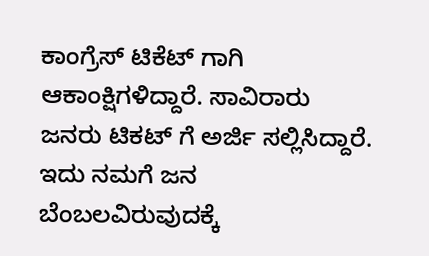ಕಾಂಗ್ರೆಸ್ ಟಿಕೆಟ್ ಗಾಗಿ ಆಕಾಂಕ್ಷಿಗಳಿದ್ದಾರೆ. ಸಾವಿರಾರು ಜನರು ಟಿಕಟ್ ಗೆ ಅರ್ಜಿ ಸಲ್ಲಿಸಿದ್ದಾರೆ. ಇದು ನಮಗೆ ಜನ ಬೆಂಬಲವಿರುವುದಕ್ಕೆ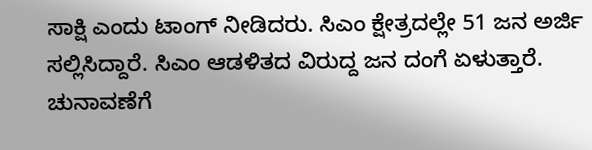ಸಾಕ್ಷಿ ಎಂದು ಟಾಂಗ್ ನೀಡಿದರು. ಸಿಎಂ ಕ್ಷೇತ್ರದಲ್ಲೇ 51 ಜನ ಅರ್ಜಿ ಸಲ್ಲಿಸಿದ್ದಾರೆ. ಸಿಎಂ ಆಡಳಿತದ ವಿರುದ್ದ ಜನ ದಂಗೆ ಏಳುತ್ತಾರೆ. ಚುನಾವಣೆಗೆ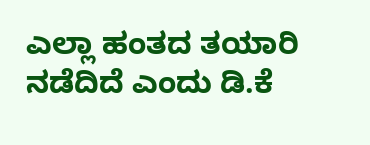ಎಲ್ಲಾ ಹಂತದ ತಯಾರಿ ನಡೆದಿದೆ ಎಂದು ಡಿ.ಕೆ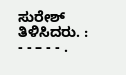ಸುರೇಶ್ ತಿಳಿಸಿದರು. : - - – - - .